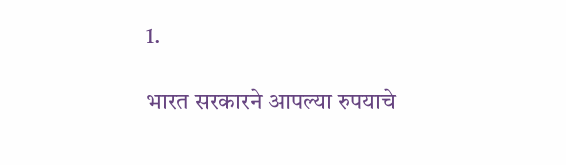1.

भारत सरकारने आपल्या रुपयाचे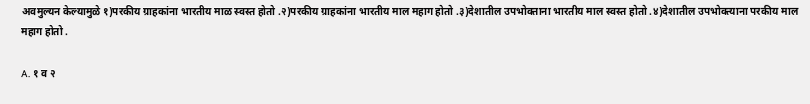अवमुल्यन केल्यामुळे १)परकीय ग्राहकांना भारतीय माळ स्वस्त होतो .२)परकीय ग्राहकांना भारतीय माल महाग होतो .३)देशातील उपभोक्ताना भारतीय माल स्वस्त होतो .४)देशातील उपभोक्त्याना परकीय माल महाग होतो .

A. १ व २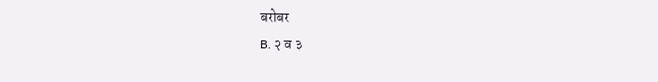बरोबर
B. २ व ३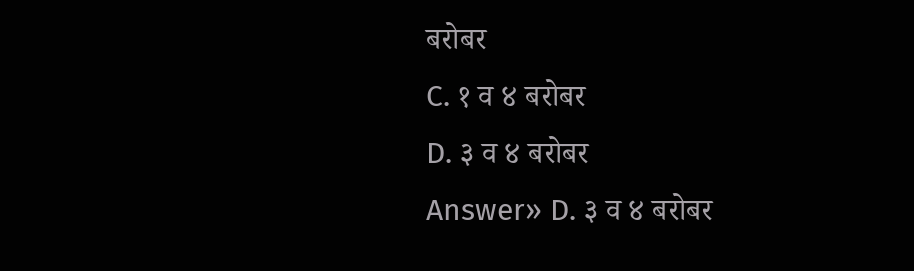बरोबर
C. १ व ४ बरोबर
D. ३ व ४ बरोबर
Answer» D. ३ व ४ बरोबर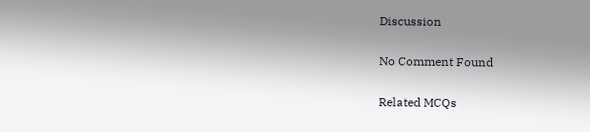Discussion

No Comment Found

Related MCQs